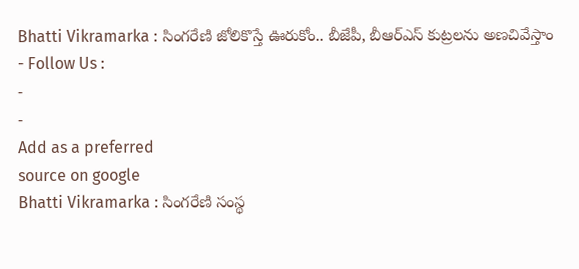Bhatti Vikramarka : సింగరేణి జోలికొస్తే ఊరుకోం.. బీజేపీ, బీఆర్ఎస్ కుట్రలను అణచివేస్తాం
- Follow Us :
-
-
Add as a preferred
source on google
Bhatti Vikramarka : సింగరేణి సంస్థ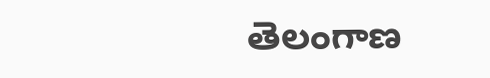తెలంగాణ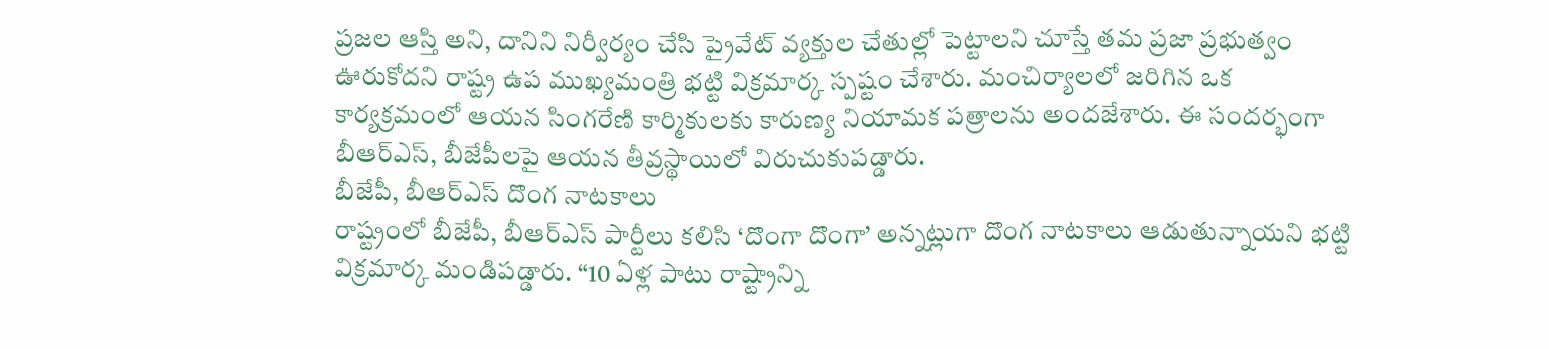ప్రజల ఆస్తి అని, దానిని నిర్వీర్యం చేసి ప్రైవేట్ వ్యక్తుల చేతుల్లో పెట్టాలని చూస్తే తమ ప్రజా ప్రభుత్వం ఊరుకోదని రాష్ట్ర ఉప ముఖ్యమంత్రి భట్టి విక్రమార్క స్పష్టం చేశారు. మంచిర్యాలలో జరిగిన ఒక కార్యక్రమంలో ఆయన సింగరేణి కార్మికులకు కారుణ్య నియామక పత్రాలను అందజేశారు. ఈ సందర్భంగా బీఆర్ఎస్, బీజేపీలపై ఆయన తీవ్రస్థాయిలో విరుచుకుపడ్డారు.
బీజేపీ, బీఆర్ఎస్ దొంగ నాటకాలు
రాష్ట్రంలో బీజేపీ, బీఆర్ఎస్ పార్టీలు కలిసి ‘దొంగా దొంగా’ అన్నట్లుగా దొంగ నాటకాలు ఆడుతున్నాయని భట్టి విక్రమార్క మండిపడ్డారు. “10 ఏళ్ల పాటు రాష్ట్రాన్ని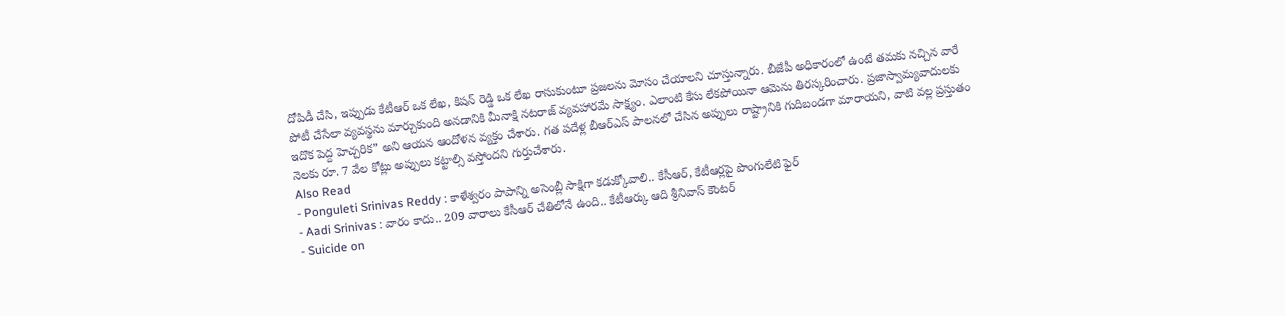దోపిడీ చేసి, ఇప్పుడు కేటీఆర్ ఒక లేఖ, కిషన్ రెడ్డి ఒక లేఖ రాసుకుంటూ ప్రజలను మోసం చేయాలని చూస్తున్నారు. బీజేపీ అధికారంలో ఉంటే తమకు నచ్చిన వారే పోటీ చేసేలా వ్యవస్థను మార్చుకుంది అనడానికి మీనాక్షి నటరాజ్ వ్యవహారమే సాక్ష్యం. ఎలాంటి కేసు లేకపోయినా ఆమెను తిరస్కరించారు. ప్రజాస్వామ్యవాదులకు ఇదొక పెద్ద హెచ్చరిక” అని ఆయన ఆందోళన వ్యక్తం చేశారు. గత పదేళ్ల బీఆర్ఎస్ పాలనలో చేసిన అప్పులు రాష్ట్రానికి గుదిబండగా మారాయని, వాటి వల్ల ప్రస్తుతం నెలకు రూ. 7 వేల కోట్లు అప్పులు కట్టాల్సి వస్తోందని గుర్తుచేశారు.
Also Read
- Ponguleti Srinivas Reddy : కాళేశ్వరం పాపాన్ని అసెంబ్లీ సాక్షిగా కడుక్కోవాలి.. కేసీఆర్, కేటీఆర్లపై పొంగులేటి ఫైర్
- Aadi Srinivas : వారం కాదు.. 209 వారాలు కేసీఆర్ చేతిలోనే ఉంది.. కేటీఆర్కు ఆది శ్రీనివాస్ కౌంటర్
- Suicide on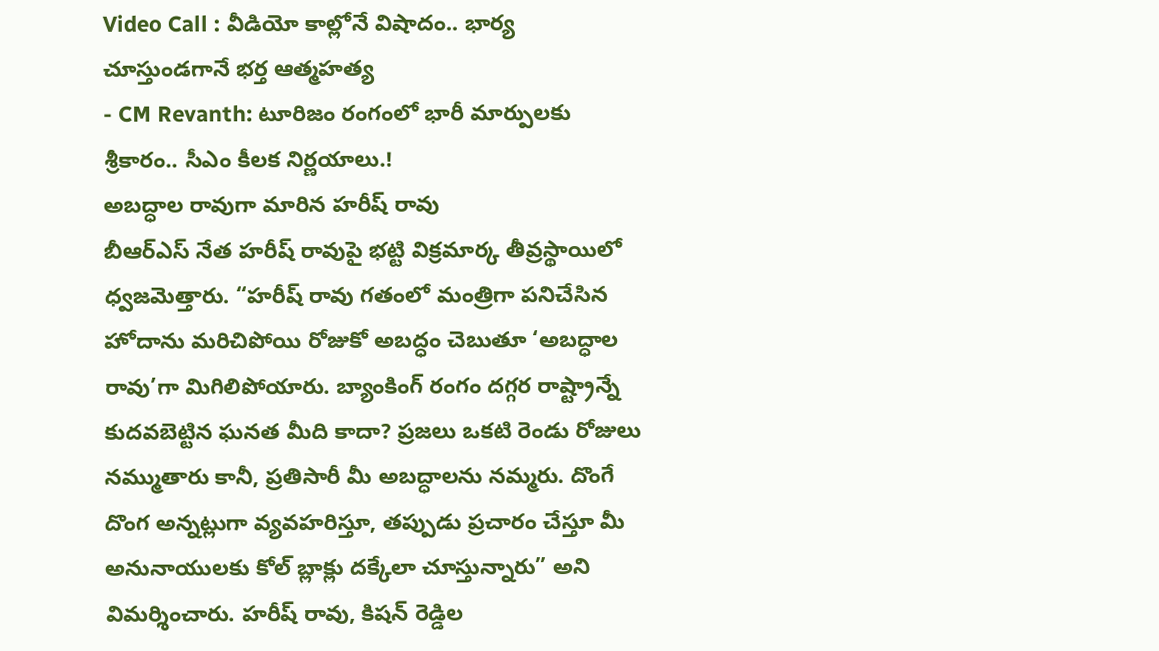Video Call : వీడియో కాల్లోనే విషాదం.. భార్య చూస్తుండగానే భర్త ఆత్మహత్య
- CM Revanth: టూరిజం రంగంలో భారీ మార్పులకు శ్రీకారం.. సీఎం కీలక నిర్ణయాలు.!
అబద్ధాల రావుగా మారిన హరీష్ రావు
బీఆర్ఎస్ నేత హరీష్ రావుపై భట్టి విక్రమార్క తీవ్రస్థాయిలో ధ్వజమెత్తారు. “హరీష్ రావు గతంలో మంత్రిగా పనిచేసిన హోదాను మరిచిపోయి రోజుకో అబద్ధం చెబుతూ ‘అబద్ధాల రావు’గా మిగిలిపోయారు. బ్యాంకింగ్ రంగం దగ్గర రాష్ట్రాన్నే కుదవబెట్టిన ఘనత మీది కాదా? ప్రజలు ఒకటి రెండు రోజులు నమ్ముతారు కానీ, ప్రతిసారీ మీ అబద్ధాలను నమ్మరు. దొంగే దొంగ అన్నట్లుగా వ్యవహరిస్తూ, తప్పుడు ప్రచారం చేస్తూ మీ అనునాయులకు కోల్ బ్లాక్లు దక్కేలా చూస్తున్నారు” అని విమర్శించారు. హరీష్ రావు, కిషన్ రెడ్డిల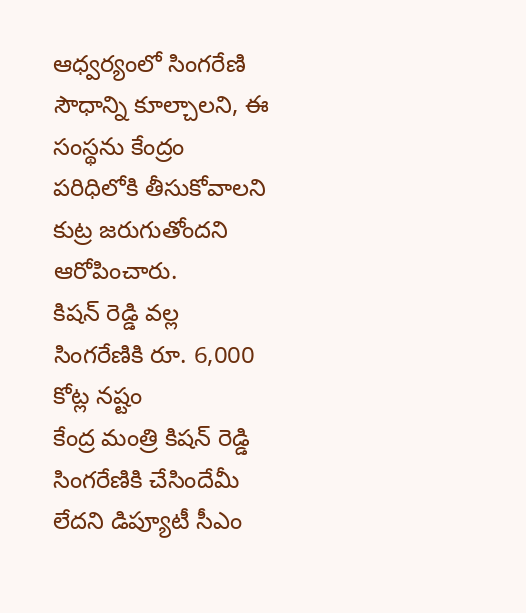ఆధ్వర్యంలో సింగరేణి సౌధాన్ని కూల్చాలని, ఈ సంస్థను కేంద్రం పరిధిలోకి తీసుకోవాలని కుట్ర జరుగుతోందని ఆరోపించారు.
కిషన్ రెడ్డి వల్ల సింగరేణికి రూ. 6,000 కోట్ల నష్టం
కేంద్ర మంత్రి కిషన్ రెడ్డి సింగరేణికి చేసిందేమీ లేదని డిప్యూటీ సీఎం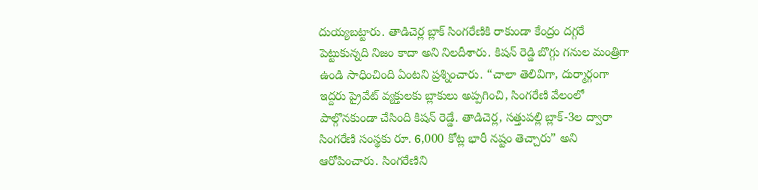దుయ్యబట్టారు. తాడిచెర్ల బ్లాక్ సింగరేణికి రాకుండా కేంద్రం దగ్గరే పెట్టుకున్నది నిజం కాదా అని నిలదీశారు. కిషన్ రెడ్డి బొగ్గు గనుల మంత్రిగా ఉండి సాధించింది ఏంటని ప్రశ్నించారు. “చాలా తెలివిగా, దుర్మార్గంగా ఇద్దరు ప్రైవేట్ వ్యక్తులకు బ్లాకులు అప్పగించి, సింగరేణి వేలంలో పాల్గొనకుండా చేసింది కిషన్ రెడ్డే. తాడిచెర్ల, సత్తుపల్లి బ్లాక్-3ల ద్వారా సింగరేణి సంస్థకు రూ. 6,000 కోట్ల భారీ నష్టం తెచ్చారు” అని ఆరోపించారు. సింగరేణిని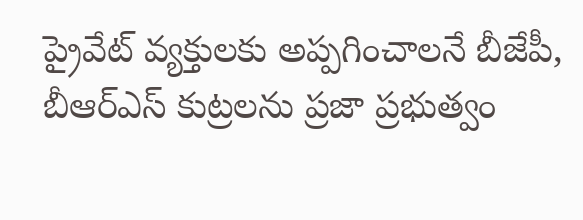ప్రైవేట్ వ్యక్తులకు అప్పగించాలనే బీజేపీ, బీఆర్ఎస్ కుట్రలను ప్రజా ప్రభుత్వం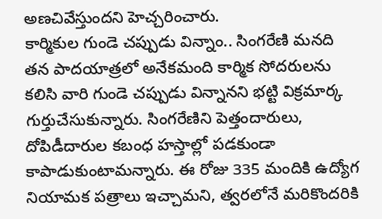అణచివేస్తుందని హెచ్చరించారు.
కార్మికుల గుండె చప్పుడు విన్నాం.. సింగరేణి మనది
తన పాదయాత్రలో అనేకమంది కార్మిక సోదరులను కలిసి వారి గుండె చప్పుడు విన్నానని భట్టి విక్రమార్క గుర్తుచేసుకున్నారు. సింగరేణిని పెత్తందారులు, దోపిడీదారుల కబంధ హస్తాల్లో పడకుండా కాపాడుకుంటామన్నారు. ఈ రోజు 335 మందికి ఉద్యోగ నియామక పత్రాలు ఇచ్చామని, త్వరలోనే మరికొందరికి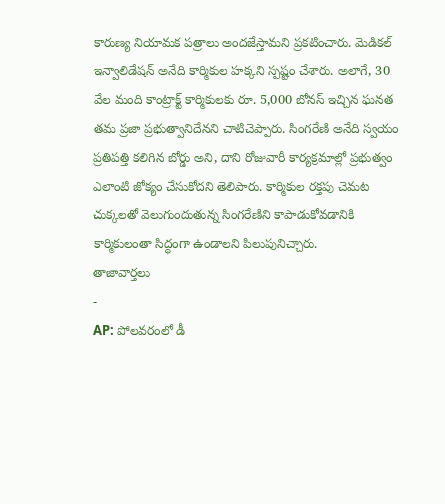కారుణ్య నియామక పత్రాలు అందజేస్తామని ప్రకటించారు. మెడికల్ ఇన్వాలిడేషన్ అనేది కార్మికుల హక్కని స్పష్టం చేశారు. అలాగే, 30 వేల మంది కాంట్రాక్ట్ కార్మికులకు రూ. 5,000 బోనస్ ఇచ్చిన ఘనత తమ ప్రజా ప్రభుత్వానిదేనని చాటిచెప్పారు. సింగరేణి అనేది స్వయం ప్రతిపత్తి కలిగిన బోర్డు అని, దాని రోజువారీ కార్యక్రమాల్లో ప్రభుత్వం ఎలాంటి జోక్యం చేసుకోదని తెలిపారు. కార్మికుల రక్తపు చెమట చుక్కలతో వెలుగుందుతున్న సింగరేణిని కాపాడుకోవడానికి కార్మికులంతా సిద్ధంగా ఉండాలని పిలుపునిచ్చారు.
తాజావార్తలు
-
AP: పోలవరంలో డీ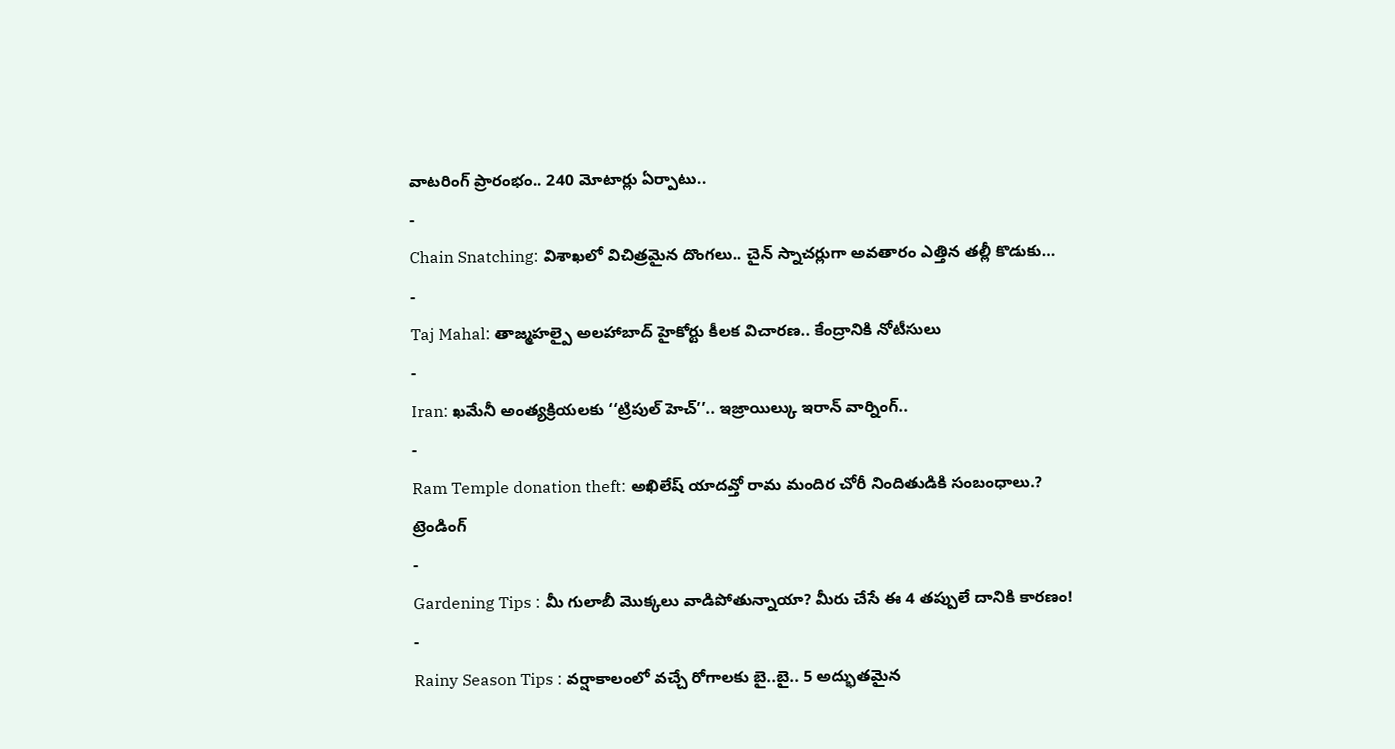వాటరింగ్ ప్రారంభం.. 240 మోటార్లు ఏర్పాటు..
-
Chain Snatching: విశాఖలో విచిత్రమైన దొంగలు.. చైన్ స్నాచర్లుగా అవతారం ఎత్తిన తల్లీ కొడుకు…
-
Taj Mahal: తాజ్మహల్పై అలహాబాద్ హైకోర్టు కీలక విచారణ.. కేంద్రానికి నోటీసులు
-
Iran: ఖమేనీ అంత్యక్రియలకు ‘‘ట్రిపుల్ హెచ్’’.. ఇజ్రాయిల్కు ఇరాన్ వార్నింగ్..
-
Ram Temple donation theft: అఖిలేష్ యాదవ్తో రామ మందిర చోరీ నిందితుడికి సంబంధాలు.?
ట్రెండింగ్
-
Gardening Tips : మీ గులాబీ మొక్కలు వాడిపోతున్నాయా? మీరు చేసే ఈ 4 తప్పులే దానికి కారణం!
-
Rainy Season Tips : వర్షాకాలంలో వచ్చే రోగాలకు బై..బై.. 5 అద్భుతమైన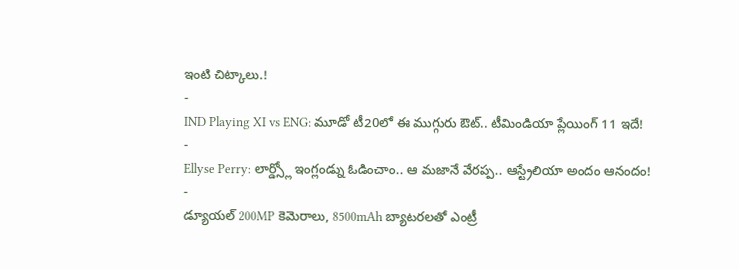ఇంటి చిట్కాలు.!
-
IND Playing XI vs ENG: మూడో టీ20లో ఈ ముగ్గురు ఔట్.. టీమిండియా ప్లేయింగ్ 11 ఇదే!
-
Ellyse Perry: లార్డ్స్లో ఇంగ్లండ్ను ఓడించాం.. ఆ మజానే వేరప్ప.. ఆస్ట్రేలియా అందం ఆనందం!
-
డ్యూయల్ 200MP కెమెరాలు, 8500mAh బ్యాటరలతో ఎంట్రీ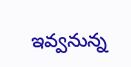ఇవ్వనున్న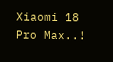Xiaomi 18 Pro Max..!